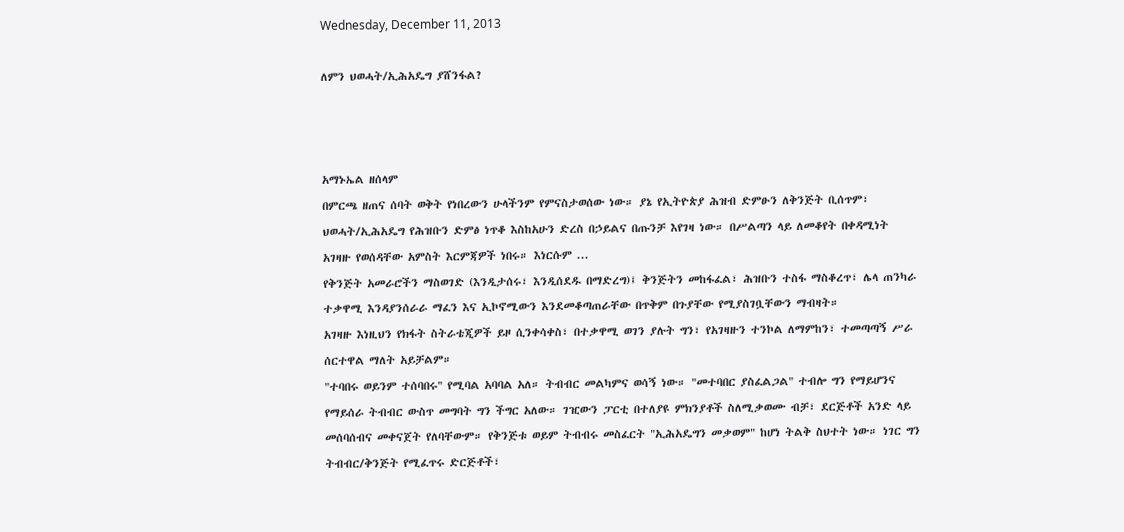Wednesday, December 11, 2013

ለምን ህወሓት/ኢሕአዴግ ያሸንፋል?



አማኑኤል ዘሰላም
በምርጫ ዘጠና ሰባት ወቅት የነበረውን ሁላችንም የምናስታወሰው ነው። ያኔ የኢትዮጵያ ሕዝብ ድምፁን ለቅንጅት ቢሰጥም፣ ህወሓት/ኢሕአዴግ የሕዝቡን ድምፅ ነጥቆ እስከአሁን ድረስ በኃይልና በጡንቻ እየገዛ ነው። በሥልጣን ላይ ለመቆየት በቀዳሚነት አገዛዙ የወሰዳቸው አምስት እርምጃዎች ነበሩ። እነርሱም ...
የቅንጅት አመራሮችን ማስወገድ (እንዲታሰሩ፣ እንዲሰደዱ በማድረግ)፤ ቅንጅትን መከፋፈል፣ ሕዝቡን ተስፋ ማስቆረጥ፣ ሌላ ጠንካራ ተቃዋሚ እንዳያንሰራራ ማፈን እና ኢኮኖሚውን እንደመቆጣጠራቸው በጥቅም በጉያቸው የሚያስገቧቸውን ማብዛት።
አገዛዙ እነዚህን የክፋት ስትራቴጂዎች ይዞ ሲንቀሳቀስ፣ በተቃዋሚ ወገን ያሉት ግን፣ የአገዛዙን ተንኮል ለማምከን፣ ተመጣጣኝ ሥራ ሰርተዋል ማለት አይቻልም።
"ተባበሩ ወይንም ተሰባበሩ" የሚባል አባባል አለ። ትብብር መልካምና ወሳኝ ነው። "መተባበር ያስፈልጋል" ተብሎ ግን የማይሆንና የማይሰራ ትብብር ውስጥ መግባት ግን ችግር አለው። ገዢውን ፓርቲ በተለያዩ ምክንያቶች ስለሚቃወሙ ብቻ፣ ደርጅቶች አንድ ላይ መሰባሰብና መቀናጀት የለባቸውም። የቅንጅቱ ወይም ትብብሩ መስፈርት "ኢሕአዴግን መቃወም" ከሆነ ትልቅ ስህተት ነው። ነገር ግን ትብብር/ቅንጅት የሚፈጥሩ ድርጅቶች፣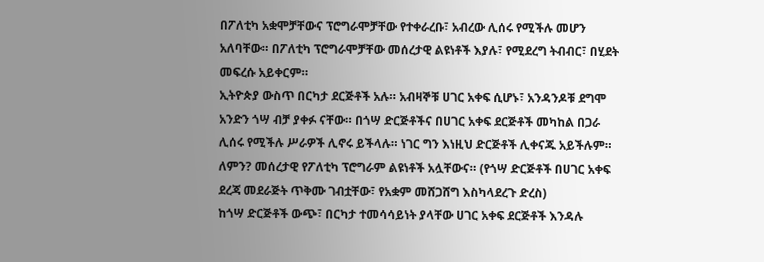በፖለቲካ አቋሞቻቸውና ፕሮግራሞቻቸው የተቀራረቡ፣ አብረው ሊሰሩ የሚችሉ መሆን አለባቸው። በፖለቲካ ፕሮግራሞቻቸው መሰረታዊ ልዩነቶች እያሉ፣ የሚደረግ ትብብር፣ በሂደት መፍረሱ አይቀርም።
ኢትዮጵያ ውስጥ በርካታ ደርጅቶች አሉ። አብዛኞቹ ሀገር አቀፍ ሲሆኑ፣ አንዳንዶቹ ደግሞ አንድን ጎሣ ብቻ ያቀፉ ናቸው። በጎሣ ድርጅቶችና በሀገር አቀፍ ደርጅቶች መካከል በጋራ ሊሰሩ የሚችሉ ሥራዎች ሊኖሩ ይችላሉ። ነገር ግን እነዚህ ድርጅቶች ሊቀናጁ አይችሉም። ለምን? መሰረታዊ የፖለቲካ ፕሮግራም ልዩነቶች አሏቸውና። (የጎሣ ድርጅቶች በሀገር አቀፍ ደረጃ መደራጅት ጥቅሙ ገብቷቸው፣ የአቋም መሸጋሸግ እስካላደረጉ ድረስ)
ከጎሣ ድርጅቶች ውጭ፣ በርካታ ተመሳሳይነት ያላቸው ሀገር አቀፍ ደርጅቶች እንዳሉ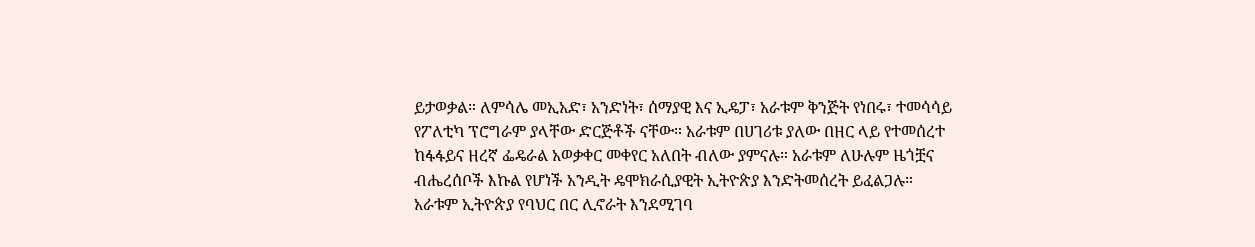ይታወቃል። ለምሳሌ መኢአድ፣ አንድነት፣ ሰማያዊ እና ኢዴፓ፣ አራቱም ቅንጅት የነበሩ፣ ተመሳሳይ የፖለቲካ ፕሮግራም ያላቸው ድርጅቶች ናቸው። አራቱም በሀገሪቱ ያለው በዘር ላይ የተመሰረተ ከፋፋይና ዘረኛ ፌዴራል አወቃቀር መቀየር አለበት ብለው ያምናሉ። አራቱም ለሁሉም ዜጎቿና ብሔረሰቦች እኩል የሆነች አንዲት ዴሞክራሲያዊት ኢትዮጵያ እንድትመሰረት ይፈልጋሉ። አራቱም ኢትዮጵያ የባህር በር ሊኖራት እንደሚገባ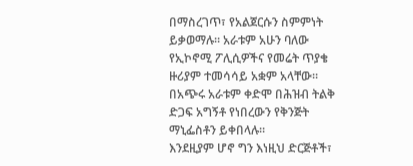በማስረገጥ፣ የአልጀርሱን ስምምነት ይቃወማሉ። አራቱም አሁን ባለው የኢኮኖሚ ፖሊሲዎችና የመሬት ጥያቄ ዙሪያም ተመሳሳይ አቋም አላቸው። በአጭሩ አራቱም ቀድሞ በሕዝብ ትልቅ ድጋፍ አግኝቶ የነበረውን የቅንጅት ማኒፌስቶን ይቀበላሉ።
እንደዚያም ሆኖ ግን እነዚህ ድርጅቶች፣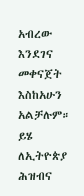አብረው እንደገና መቀናጀት እስከአሁን አልቻሉም። ይሄ ለኢትዮጵያ ሕዝብና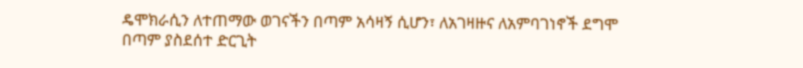ዴሞክራሲን ለተጠማው ወገናችን በጣም አሳዛኝ ሲሆን፣ ለአገዛዙና ለአምባገነኖች ደግሞ በጣም ያስደሰተ ድርጊት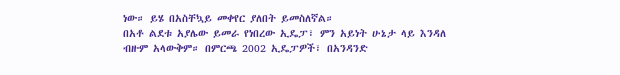ነው። ይሄ በአስቸኳይ መቀየር ያለበት ይመስለኛል።
በአቶ ልደቱ አያሌው ይመራ የነበረው ኢዴፓ፣ ምን አይነት ሁኔታ ላይ እንዳለ ብዙም አላውቅም። በምርጫ 2002 ኢዴፓዎች፣ በአንዳንድ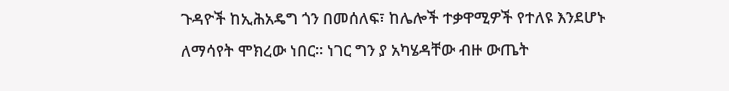ጉዳዮች ከኢሕአዴግ ጎን በመሰለፍ፣ ከሌሎች ተቃዋሚዎች የተለዩ እንደሆኑ ለማሳየት ሞክረው ነበር። ነገር ግን ያ አካሄዳቸው ብዙ ውጤት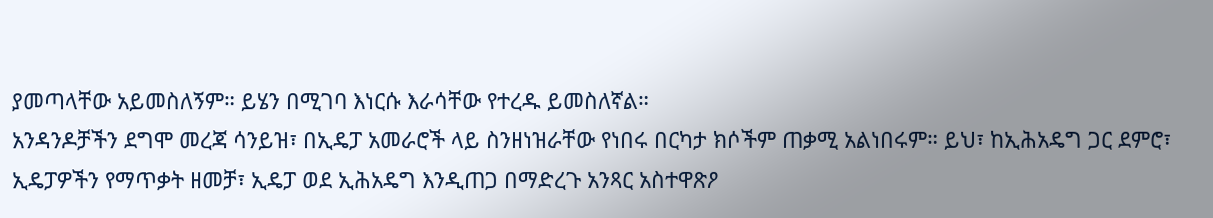ያመጣላቸው አይመስለኝም። ይሄን በሚገባ እነርሱ እራሳቸው የተረዱ ይመስለኛል።
አንዳንዶቻችን ደግሞ መረጃ ሳንይዝ፣ በኢዴፓ አመራሮች ላይ ስንዘነዝራቸው የነበሩ በርካታ ክሶችም ጠቃሚ አልነበሩም። ይህ፣ ከኢሕአዴግ ጋር ደምሮ፣ ኢዴፓዎችን የማጥቃት ዘመቻ፣ ኢዴፓ ወደ ኢሕአዴግ እንዲጠጋ በማድረጉ አንጻር አስተዋጽዖ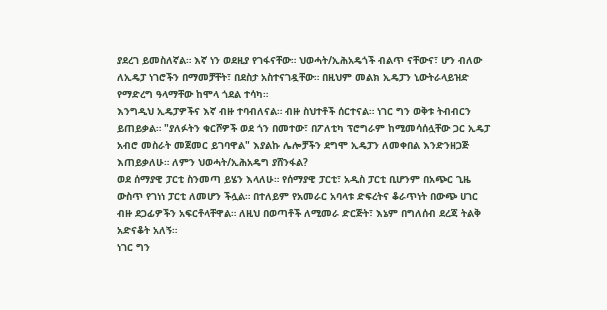ያደረገ ይመስለኛል። እኛ ነን ወደዚያ የገፋናቸው። ህወሓት/ኢሕአዴጎች ብልጥ ናቸውና፣ ሆን ብለው ለኢዴፓ ነገሮችን በማመቻቸት፣ በደስታ አስተናገዷቸው። በዚህም መልክ ኢዴፓን ኒውትራላይዝድ የማድረግ ዓላማቸው ከሞላ ጎደል ተሳካ።
እንግዲህ ኢዴፓዎችና እኛ ብዙ ተባብለናል። ብዙ ስህተቶች ሰርተናል። ነገር ግን ወቅቱ ትብብርን ይጠይቃል። "ያለፉትን ቁርሾዎች ወደ ጎን በመተው፣ በፖለቲካ ፕሮግራም ከሚመሳሰሏቸው ጋር ኢዴፓ አብሮ መስራት መጀመር ይገባዋል" እያልኩ ሌሎቻችን ደግሞ ኢዴፓን ለመቀበል እንድንዘጋጅ እጠይቃለሁ። ለምን ህወሓት/ኢሕአዴግ ያሸንፋል?
ወደ ሰማያዊ ፓርቲ ስንመጣ ይሄን እላለሁ። የሰማያዊ ፓርቲ፣ አዲስ ፓርቲ ቢሆንም በአጭር ጊዜ ውስጥ የገነነ ፓርቲ ለመሆን ችሏል። በተለይም የአመራር አባላቱ ድፍረትና ቆራጥነት በውጭ ሀገር ብዙ ደጋፊዎችን አፍርቶላቸዋል። ለዚህ በወጣቶች ለሚመራ ድርጅት፣ እኔም በግለሰብ ደረጃ ትልቅ አድናቆት አለኝ።
ነገር ግን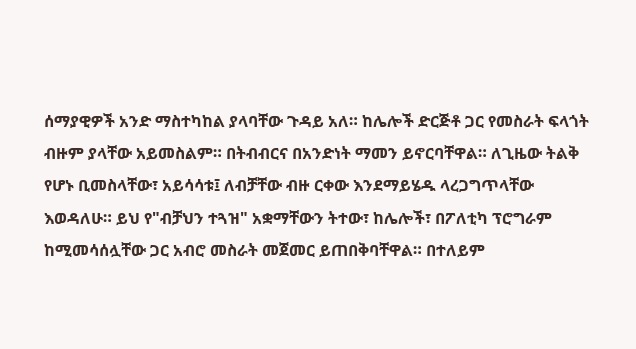ሰማያዊዎች አንድ ማስተካከል ያላባቸው ጉዳይ አለ። ከሌሎች ድርጅቶ ጋር የመስራት ፍላጎት ብዙም ያላቸው አይመስልም። በትብብርና በአንድነት ማመን ይኖርባቸዋል። ለጊዜው ትልቅ የሆኑ ቢመስላቸው፣ አይሳሳቱ፤ ለብቻቸው ብዙ ርቀው እንደማይሄዱ ላረጋግጥላቸው እወዳለሁ። ይህ የ"ብቻህን ተጓዝ" አቋማቸውን ትተው፣ ከሌሎች፣ በፖለቲካ ፕሮግራም ከሚመሳሰሏቸው ጋር አብሮ መስራት መጀመር ይጠበቅባቸዋል። በተለይም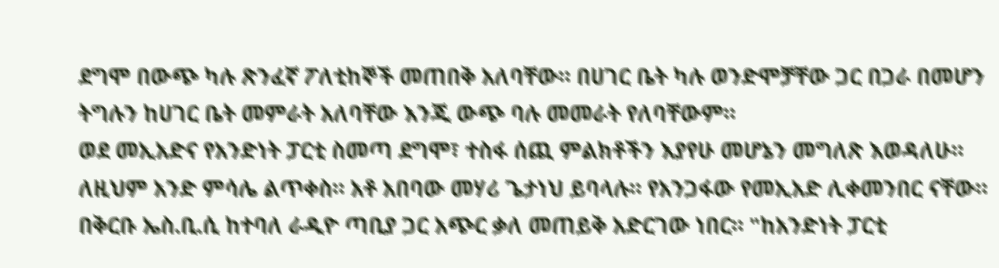ደግሞ በውጭ ካሉ ጽንፈኛ ፖለቲከኞች መጠበቅ አለባቸው። በሀገር ቤት ካሉ ወንድሞቻቸው ጋር በጋራ በመሆን ትግሉን ከሀገር ቤት መምራት አለባቸው እንጂ ውጭ ባሉ መመራት የለባቸውም።
ወደ መኢአድና የአንድነት ፓርቲ ስመጣ ደግሞ፣ ተስፋ ሰጪ ምልክቶችን እያየሁ መሆኔን መግለጽ እወዳለሁ። ለዚህም አንድ ምሳሌ ልጥቀስ። አቶ አበባው መሃሪ ጌታነህ ይባላሉ። የአንጋፋው የመኢአድ ሊቀመንበር ናቸው። በቅርቡ ኤስ.ቢ.ሲ ከተባለ ራዲዮ ጣቢያ ጋር አጭር ቃለ መጠይቅ አድርገው ነበር። "ከአንድነት ፓርቲ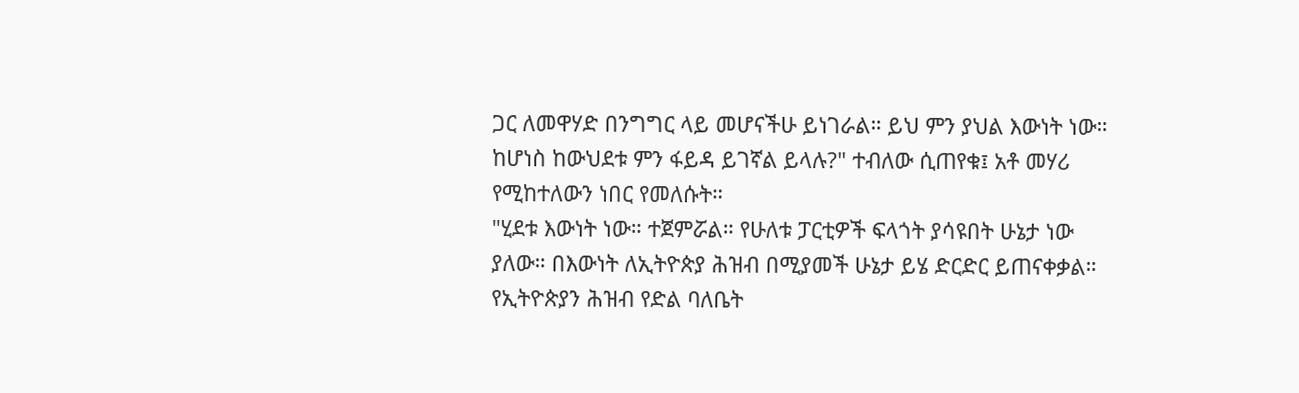ጋር ለመዋሃድ በንግግር ላይ መሆናችሁ ይነገራል። ይህ ምን ያህል እውነት ነው። ከሆነስ ከውህደቱ ምን ፋይዳ ይገኛል ይላሉ?" ተብለው ሲጠየቁ፤ አቶ መሃሪ የሚከተለውን ነበር የመለሱት።
"ሂደቱ እውነት ነው። ተጀምሯል። የሁለቱ ፓርቲዎች ፍላጎት ያሳዩበት ሁኔታ ነው ያለው። በእውነት ለኢትዮጵያ ሕዝብ በሚያመች ሁኔታ ይሄ ድርድር ይጠናቀቃል። የኢትዮጵያን ሕዝብ የድል ባለቤት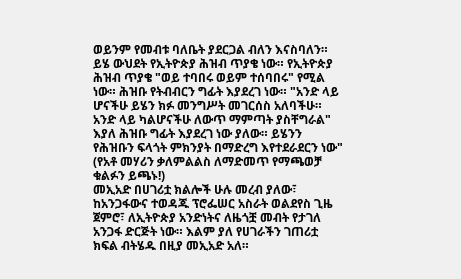ወይንም የመብቱ ባለቤት ያደርጋል ብለን እናስባለን። ይሄ ውህደት የኢትዮጵያ ሕዝብ ጥያቄ ነው። የኢትዮጵያ ሕዝብ ጥያቄ "ወይ ተባበሩ ወይም ተሰባበሩ" የሚል ነው። ሕዝቡ የትብብርን ግፊት እያደረገ ነው። "አንድ ላይ ሆናችሁ ይሄን ክፉ መንግሥት መገርሰስ አለባችሁ። አንድ ላይ ካልሆናችሁ ለውጥ ማምጣት ያስቸግራል" እያለ ሕዝቡ ግፊት እያደረገ ነው ያለው። ይሄንን የሕዝቡን ፍላጎት ምክንያት በማድረግ እየተደራደርን ነው"
(የአቶ መሃሪን ቃለምልልስ ለማድመጥ የማጫወቻ ቁልፉን ይጫኑ!)
መኢአድ በሀገሪቷ ክልሎች ሁሉ መረብ ያለው፣ ከአንጋፋውና ተወዳጁ ፕሮፌሠር አስራት ወልደየስ ጊዜ ጀምሮ፣ ለኢትዮጵያ አንድነትና ለዜጎቿ መብት የታገለ አንጋፋ ድርጅት ነው። እልም ያለ የሀገራችን ገጠሪቷ ክፍል ብትሄዱ በዚያ መኢአድ አለ።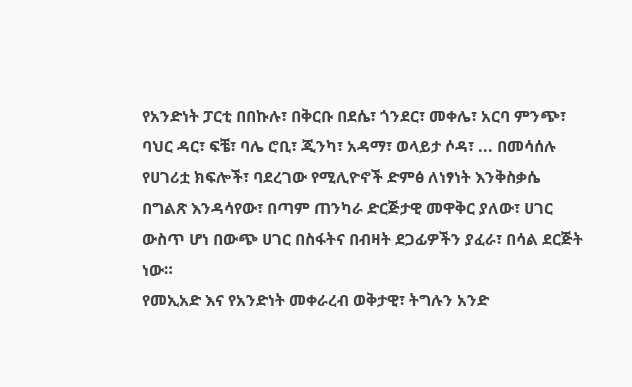የአንድነት ፓርቲ በበኩሉ፣ በቅርቡ በደሴ፣ ጎንደር፣ መቀሌ፣ አርባ ምንጭ፣ ባህር ዳር፣ ፍቼ፣ ባሌ ሮቢ፣ ጂንካ፣ አዳማ፣ ወላይታ ሶዳ፣ ... በመሳሰሉ የሀገሪቷ ክፍሎች፣ ባደረገው የሚሊዮኖች ድምፅ ለነፃነት እንቅስቃሴ በግልጽ እንዳሳየው፣ በጣም ጠንካራ ድርጅታዊ መዋቅር ያለው፣ ሀገር ውስጥ ሆነ በውጭ ሀገር በስፋትና በብዛት ደጋፊዎችን ያፈራ፣ በሳል ደርጅት ነው።
የመኢአድ እና የአንድነት መቀራረብ ወቅታዊ፣ ትግሉን አንድ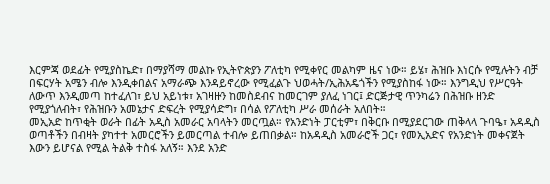እርምጃ ወደፊት የሚያስኬድ፣ በማያሻማ መልኩ የኢትዮጵያን ፖለቲካ የሚቀየር መልካም ዜና ነው። ይሄ፣ ሕዝቡ እነርሱ የሚሉትን ብቻ በፍርሃት አሜን ብሎ እንዲቀበልና አማራጭ እንዳይኖረው የሚፈልጉ ህወሓት/ኢሕአዴጎችን የሚያስከፋ ነው። እንግዲህ የሥርዓት ለውጥ እንዲመጣ ከተፈለገ፣ ይህ አይነቱ፣ አገዛዙን ከመስደብና ከመርገም ያለፈ ነገር፤ ድርጅታዊ ጥንካሬን በሕዝቡ ዘንድ የሚያጎለብት፣ የሕዝቡን አመኔታና ድፍረት የሚያሳድግ፣ በሳል የፖለቲካ ሥራ መሰራት አለበት።
መኢአድ ከጥቂት ወራት በፊት አዲስ አመራር አባላትን መርጧል። የአንድነት ፓርቲም፣ በቅርቡ በሚያደርገው ጠቅላላ ጉባዔ፣ አዳዲስ ወጣቶችን በብዛት ያካተተ አመርሮችን ይመርጣል ተብሎ ይጠበቃል። ከአዳዲስ አመራሮች ጋር፣ የመኢአድና የአንድነት መቀናጀት እውን ይሆናል የሚል ትልቅ ተስፋ አለኝ። እንደ አንድ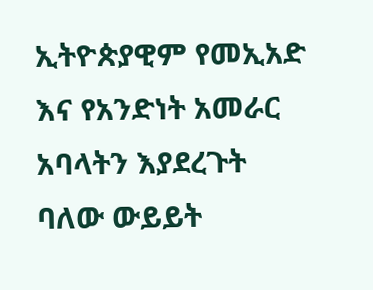ኢትዮጵያዊም የመኢአድ እና የአንድነት አመራር አባላትን እያደረጉት ባለው ውይይት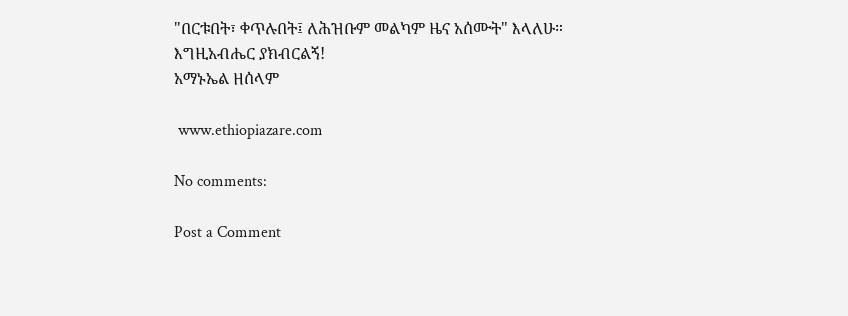"በርቱበት፣ ቀጥሉበት፤ ለሕዝቡም መልካም ዜና አሰሙት" እላለሁ።
እግዚአብሔር ያክብርልኝ!
አማኑኤል ዘሰላም

 www.ethiopiazare.com

No comments:

Post a Comment